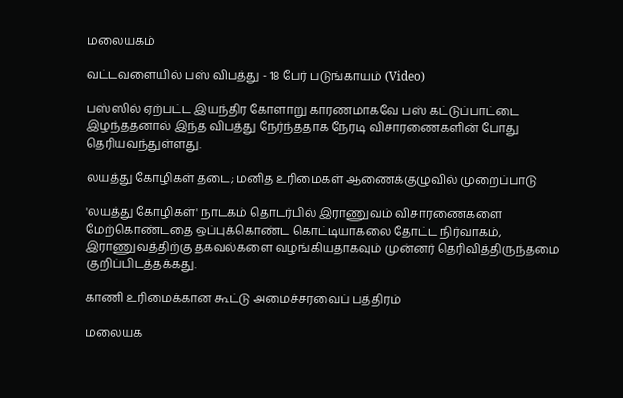மலையகம்

வட்டவளையில் பஸ் விபத்து - 18 பேர் படுங்காயம் (Video)

பஸ்ஸில் ஏற்பட்ட இயந்திர கோளாறு காரணமாகவே பஸ் கட்டுப்பாட்டை இழந்ததனால் இந்த விபத்து நேர்ந்ததாக நேரடி விசாரணைகளின் போது தெரியவந்துள்ளது.

லயத்து கோழிகள் தடை; மனித உரிமைகள் ஆணைக்குழுவில் முறைப்பாடு

'லயத்து கோழிகள்' நாடகம் தொடர்பில் இராணுவம் விசாரணைகளை மேற்கொண்டதை ஒப்புக்கொண்ட கொட்டியாகலை தோட்ட நிர்வாகம், இராணுவத்திற்கு தகவல்களை வழங்கியதாகவும் முன்னர் தெரிவித்திருந்தமை குறிப்பிடத்தக்கது.

காணி உரிமைக்கான கூட்டு அமைச்சரவைப் பத்திரம்

மலையக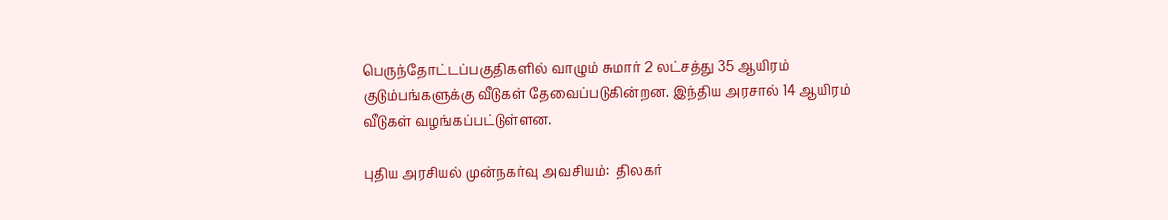பெருந்தோட்டப்பகுதிகளில் வாழும் சுமார் 2 லட்சத்து 35 ஆயிரம் குடும்பங்களுக்கு வீடுகள் தேவைப்படுகின்றன. இந்திய அரசால் 14 ஆயிரம் வீடுகள் வழங்கப்பட்டுள்ளன.

புதிய அரசியல் முன்நகர்வு அவசியம்:  திலகர்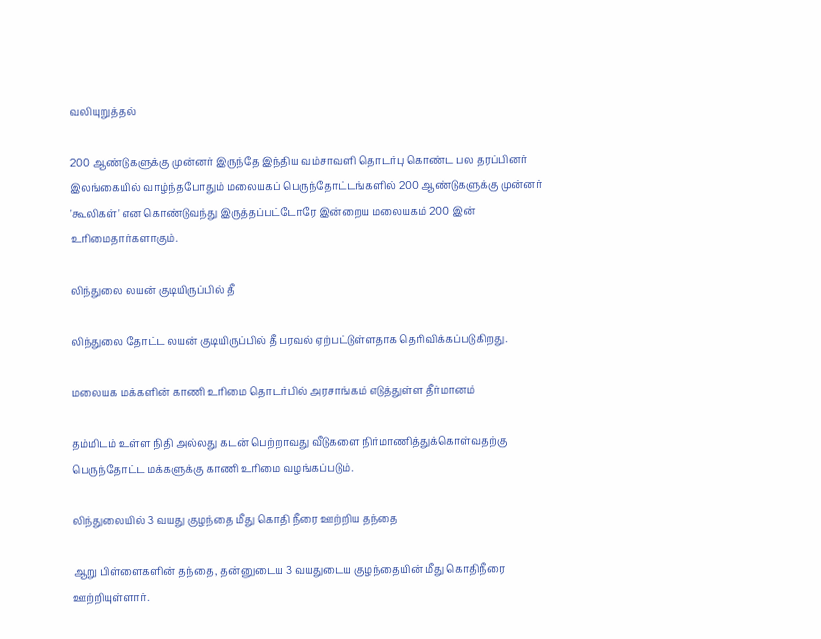வலியுறுத்தல்

200 ஆண்டுகளுக்கு முன்னர் இருந்தே இந்திய வம்சாவளி தொடர்பு கொண்ட பல தரப்பினர் இலங்கையில் வாழ்ந்தபோதும் மலையகப் பெருந்தோட்டங்களில் 200 ஆண்டுகளுக்கு முன்னர் 'கூலிகள்' என கொண்டுவந்து இருத்தப்பட்டோரே இன்றைய மலையகம் 200 இன் உரிமைதார்களாகும்.

லிந்துலை லயன் குடியிருப்பில் தீ

லிந்துலை தோட்ட லயன் குடியிருப்பில் தீ பரவல் ஏற்பட்டுள்ளதாக தெரிவிக்கப்படுகிறது.

மலையக மக்களின் காணி உரிமை தொடர்பில் அரசாங்கம் எடுத்துள்ள தீர்மானம்

தம்மிடம் உள்ள நிதி அல்லது கடன் பெற்றாவது வீடுகளை நிர்மாணித்துக்கொள்வதற்கு பெருந்தோட்ட மக்களுக்கு காணி உரிமை வழங்கப்படும்.

லிந்துலையில் 3 வயது குழந்தை மீது கொதி நீரை ஊற்றிய தந்தை

ஆறு பிள்ளைகளின் தந்தை, தன்னுடைய 3 வயதுடைய குழந்தையின் மீது கொதிநீரை ஊற்றியுள்ளார்.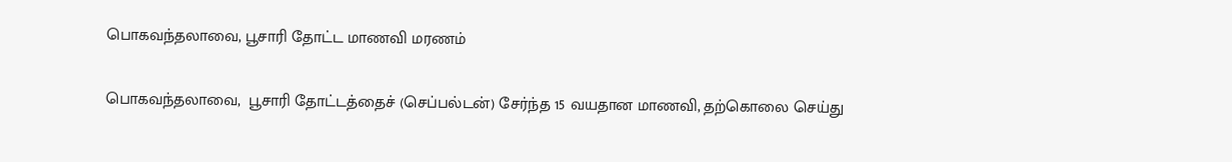பொகவந்தலாவை, பூசாரி தோட்ட மாணவி மரணம்

பொகவந்தலாவை,  பூசாரி தோட்டத்தைச் (செப்பல்டன்) சேர்ந்த 15 வயதான மாணவி, தற்கொலை செய்து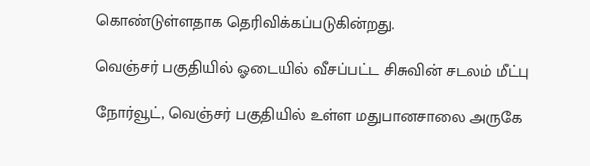கொண்டுள்ளதாக தெரிவிக்கப்படுகின்றது.

வெஞ்சர் பகுதியில் ஓடையில் வீசப்பட்ட சிசுவின் சடலம் மீட்பு

நோர்வூட், வெஞ்சர் பகுதியில் உள்ள மதுபானசாலை அருகே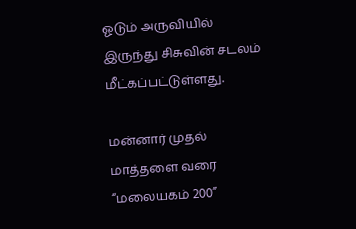ஓடும் அருவியில் இருந்து சிசுவின் சடலம் மீட்கப்பட்டுள்ளது.

மன்னார் முதல் மாத்தளை வரை “மலையகம் 200”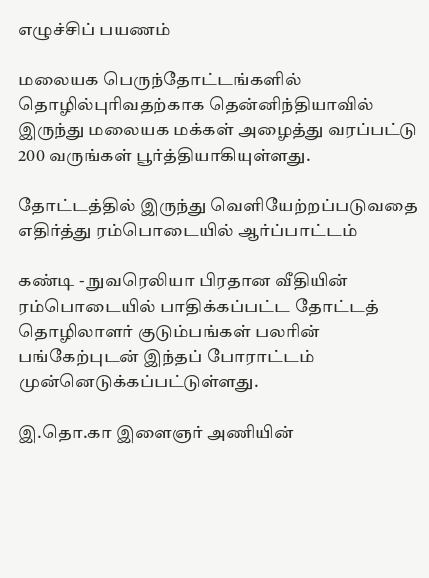எழுச்சிப் பயணம்

மலையக பெருந்தோட்டங்களில் தொழில்புரிவதற்காக தென்னிந்தியாவில் இருந்து மலையக மக்கள் அழைத்து வரப்பட்டு 200 வருங்கள் பூர்த்தியாகியுள்ளது.

தோட்டத்தில் இருந்து வெளியேற்றப்படுவதை எதிர்த்து ரம்பொடையில் ஆர்ப்பாட்டம்

கண்டி - நுவரெலியா பிரதான வீதியின் ரம்பொடையில் பாதிக்கப்பட்ட தோட்டத் தொழிலாளர் குடும்பங்கள் பலரின் பங்கேற்புடன் இந்தப் போராட்டம் முன்னெடுக்கப்பட்டுள்ளது.

இ.தொ.கா இளைஞர் அணியின்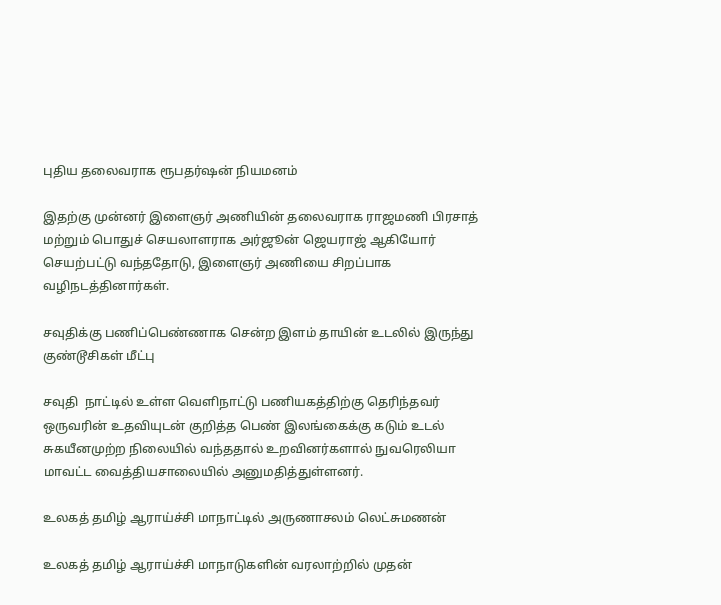புதிய தலைவராக ரூபதர்ஷன் நியமனம்

இதற்கு முன்னர் இளைஞர் அணியின் தலைவராக ராஜமணி பிரசாத் மற்றும் பொதுச் செயலாளராக அர்ஜூன் ஜெயராஜ் ஆகியோர் செயற்பட்டு வந்ததோடு, இளைஞர் அணியை சிறப்பாக வழிநடத்தினார்கள்.

சவுதிக்கு பணிப்பெண்ணாக சென்ற இளம் தாயின் உடலில் இருந்து குண்டூசிகள் மீட்பு

சவுதி  நாட்டில் உள்ள வெளிநாட்டு பணியகத்திற்கு தெரிந்தவர் ஒருவரின் உதவியுடன் குறித்த பெண் இலங்கைக்கு கடும் உடல் சுகயீனமுற்ற நிலையில் வந்ததால் உறவினர்களால் நுவரெலியா மாவட்ட வைத்தியசாலையில் அனுமதித்துள்ளனர்.

உலகத் தமிழ் ஆராய்ச்சி மாநாட்டில் அருணாசலம் லெட்சுமணன்

உலகத் தமிழ் ஆராய்ச்சி மாநாடுகளின் வரலாற்றில் முதன்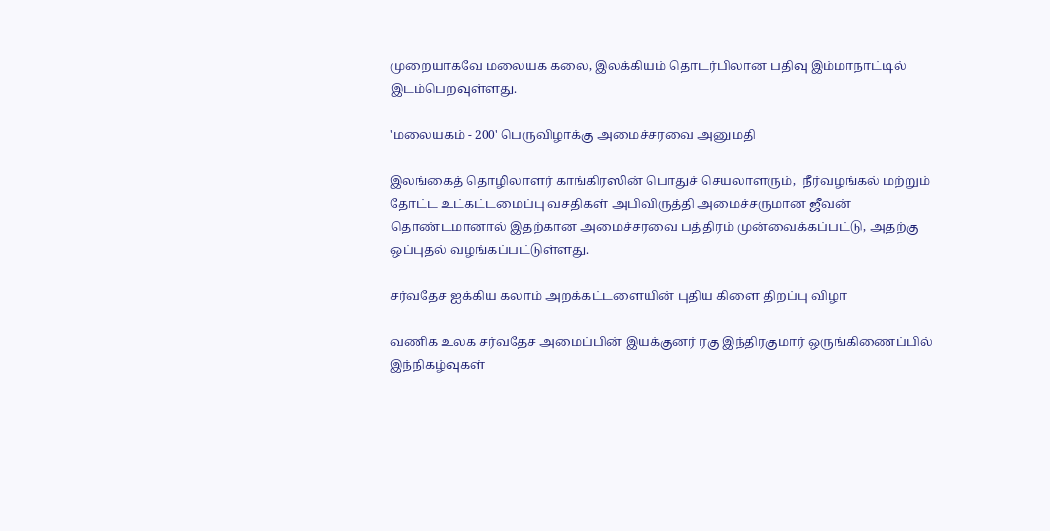முறையாகவே மலையக கலை, இலக்கியம் தொடர்பிலான பதிவு இம்மாநாட்டில் இடம்பெறவுள்ளது.

'மலையகம் - 200' பெருவிழாக்கு அமைச்சரவை அனுமதி

இலங்கைத் தொழிலாளர் காங்கிரஸின் பொதுச் செயலாளரும்,  நீர்வழங்கல் மற்றும் தோட்ட உட்கட்டமைப்பு வசதிகள் அபிவிருத்தி அமைச்சருமான ஜீவன் தொண்டமானால் இதற்கான அமைச்சரவை பத்திரம் முன்வைக்கப்பட்டு, அதற்கு ஒப்புதல் வழங்கப்பட்டுள்ளது.

சர்வதேச ஐக்கிய கலாம் அறக்கட்டளையின் புதிய கிளை திறப்பு விழா

வணிக உலக சர்வதேச அமைப்பின் இயக்குனர் ரகு இந்திரகுமார் ஒருங்கிணைப்பில் இந்நிகழ்வுகள்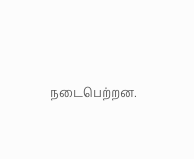நடைபெற்றன.